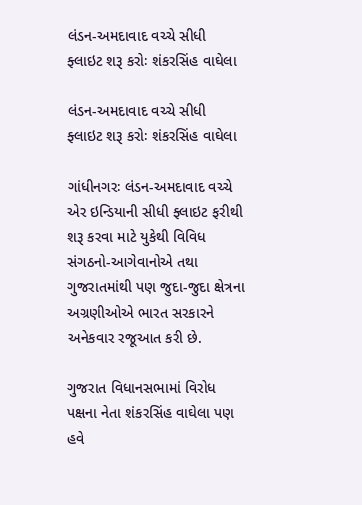લંડન-અમદાવાદ વચ્ચે સીધી ફ્લાઇટ શરૂ કરોઃ શંકરસિંહ વાઘેલા

લંડન-અમદાવાદ વચ્ચે સીધી ફ્લાઇટ શરૂ કરોઃ શંકરસિંહ વાઘેલા

ગાંધીનગરઃ લંડન-અમદાવાદ વચ્ચે એર ઇન્ડિયાની સીધી ફ્લાઇટ ફરીથી શરૂ કરવા માટે યુકેથી વિવિધ સંગઠનો-આગેવાનોએ તથા ગુજરાતમાંથી પણ જુદા-જુદા ક્ષેત્રના અગ્રણીઓએ ભારત સરકારને અનેકવાર રજૂઆત કરી છે.

ગુજરાત વિધાનસભામાં વિરોધ પક્ષના નેતા શંકરસિંહ વાઘેલા પણ હવે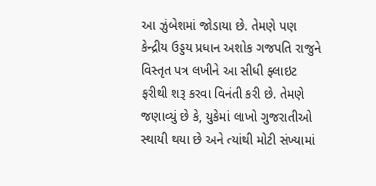આ ઝુંબેશમાં જોડાયા છે. તેમણે પણ કેન્દ્રીય ઉડ્ડય પ્રધાન અશોક ગજપતિ રાજુને વિસ્તૃત પત્ર લખીને આ સીધી ફ્લાઇટ ફરીથી શરૂ કરવા વિનંતી કરી છે. તેમણે જણાવ્યું છે કે, યુકેમાં લાખો ગુજરાતીઓ સ્થાયી થયા છે અને ત્યાંથી મોટી સંખ્યામાં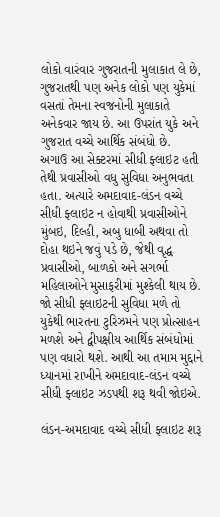લોકો વારંવાર ગુજરાતની મુલાકાત લે છે, ગુજરાતથી પણ અનેક લોકો પણ યુકેમાં વસતાં તેમના સ્વજનોની મુલાકાતે અનેકવાર જાય છે. આ ઉપરાંત યુકે અને ગુજરાત વચ્ચે આર્થિક સંબંધો છે.
અગાઉ આ સેક્ટરમાં સીધી ફ્લાઇટ હતી તેથી પ્રવાસીઓ વધુ સુવિધા અનુભવતા હતા. અત્યારે અમદાવાદ-લંડન વચ્ચે સીધી ફ્લાઇટ ન હોવાથી પ્રવાસીઓને મુંબઇ, દિલ્હી, અબુ ધાબી અથવા તો દોહા થઇને જવું પડે છે, જેથી વૃદ્ધ પ્રવાસીઓ, બાળકો અને સગર્ભા મહિલાઓને મુસાફરીમાં મુશ્કેલી થાય છે.
જો સીધી ફ્લાઇટની સુવિધા મળે તો યુકેથી ભારતના ટુરિઝમને પણ પ્રોત્સાહન મળશે અને દ્વીપક્ષીય આર્થિક સંબંધોમાં પણ વધારો થશે. આથી આ તમામ મુદ્દાને ધ્યાનમાં રાખીને અમદાવાદ-લંડન વચ્ચે સીધી ફ્લાઇટ ઝડપથી શરૂ થવી જોઇએ.

લંડન-અમદાવાદ વચ્ચે સીધી ફ્લાઇટ શરૂ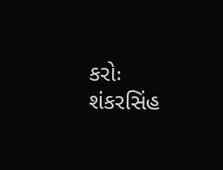કરોઃ શંકરસિંહ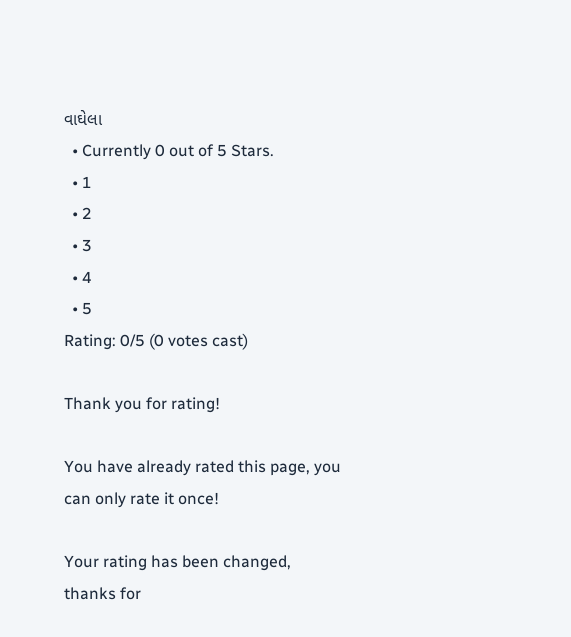વાઘેલા
  • Currently 0 out of 5 Stars.
  • 1
  • 2
  • 3
  • 4
  • 5
Rating: 0/5 (0 votes cast)

Thank you for rating!

You have already rated this page, you can only rate it once!

Your rating has been changed, thanks for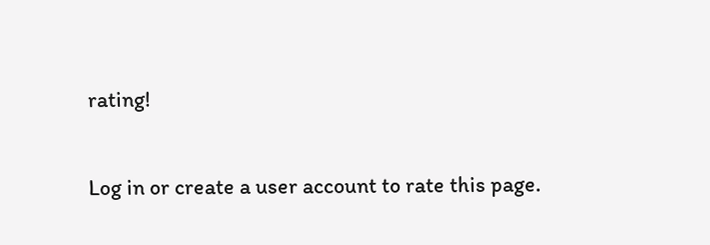rating!

Log in or create a user account to rate this page.